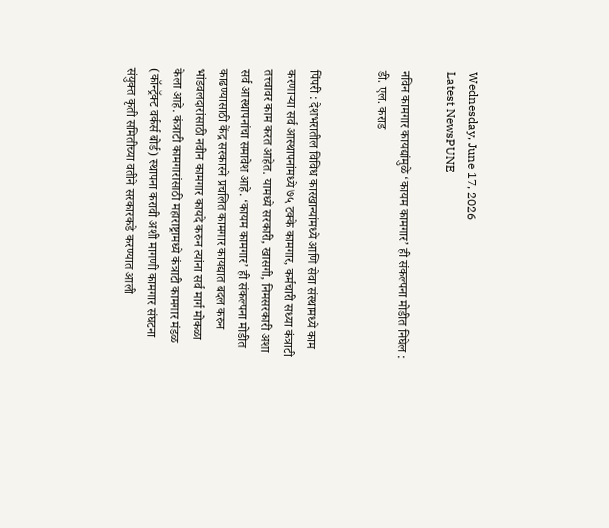Wednesday, June 17, 2026
Latest NewsPUNE

नविन कामगार कायद्यांमुळे ‘कायम कामगार’ ही संकल्पना मोडीत निघेल : डी. एल. कराड


पिंपरी : देशभरातील विविध कारखान्यांमध्ये आणि सेवा संस्थामध्ये काम करणाऱ्या सर्व आस्थापनांमध्ये ७५ टक्के कामगार, कर्मचारी सध्या कंत्राटी तत्त्वावर काम करत आहेत. यामध्ये सरकारी, खासगी, निमसरकारी अशा सर्व आस्थापनांचा समावेश आहे. ‘कायम कामगार’ ही संकल्पना मोडीत काढण्यासाठी केंद्र सरकारने प्रचलित कामगार कायद्यात बदल करुन भांडवलदारांसाठी नवीन कामगार कायदे करुन त्यांना सर्व मार्ग मोकळा केला आहे. कंत्राटी कामगारांसाठी महाराष्ट्रामध्ये कंत्राटी कामगार मंडळ (कॉन्ट्रॅक्ट वर्कर्स बोर्ड) स्थापना करावी अशी मागणी कामगार संघटना संयुक्त कृती समितीच्या वतीने सरकारकडे करण्यात आली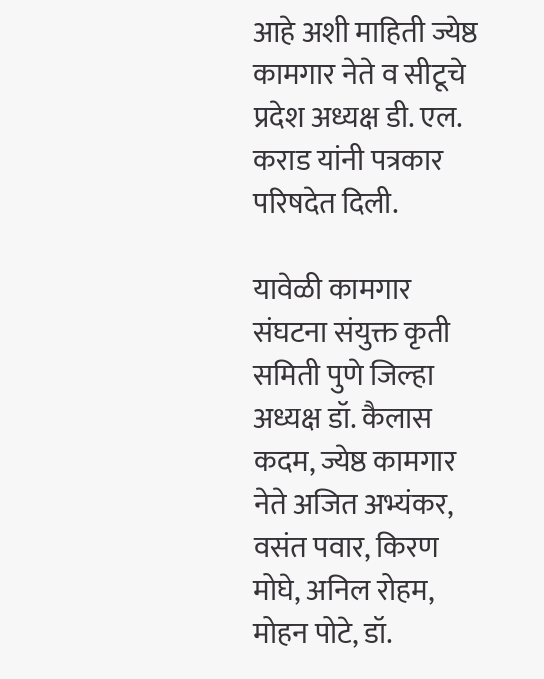आहे अशी माहिती ज्येष्ठ कामगार नेते व सीटूचे प्रदेश अध्यक्ष डी. एल. कराड यांनी पत्रकार परिषदेत दिली.

यावेळी कामगार संघटना संयुक्त कृती समिती पुणे जिल्हा अध्यक्ष डॉ. कैलास कदम, ज्येष्ठ कामगार नेते अजित अभ्यंकर, वसंत पवार, किरण मोघे, अनिल रोहम, मोहन पोटे, डॉ.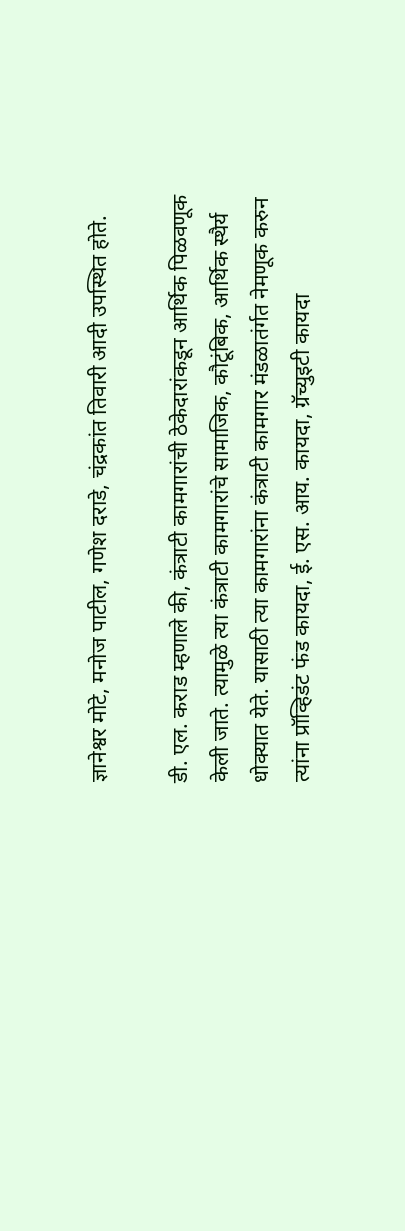ज्ञानेश्वर मोटे, मनोज पाटील, गणेश दराडे, चंद्रकांत तिवारी आदी उपस्थित होते.

डी. एल. कराड म्हणाले की, कंत्राटी कामगारांची ठेकेदारांकडून आर्थिक पिळवणूक केली जाते. त्यामुळे त्या कंत्राटी कामगारांचे सामाजिक, कौटूंबिक, आर्थिक स्थैर्य धोक्यात येते. यासाठी त्या कामगारांना कंत्राटी कामगार मंडळातंर्गत नेमणूक करुन त्यांना प्रॉव्हिडंट फंड कायदा, ई. एस. आय. कायदा, ग्रॅच्युइटी कायदा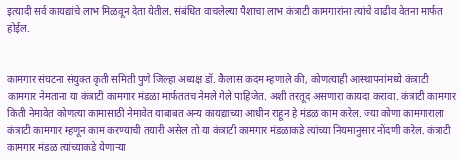इत्यादी सर्व कायद्यांचे लाभ मिळवून देता येतील. संबंधित वाचलेल्या पैशाचा लाभ कंत्राटी कामगारांना त्यांचे वाढीव वेतना मार्फत होईल.


कामगार संघटना संयुक्त कृती समिती पुणे जिल्हा अध्यक्ष डॉ. कैलास कदम म्हणाले की, कोणत्याही आस्थापनांमध्ये कंत्राटी कामगार नेमताना या कंत्राटी कामगार मंडळा मार्फततच नेमले गेले पाहिजेत. अशी तरतूद असणारा कायदा करावा. कंत्राटी कामगार किती नेमावेत कोणत्या कामासाठी नेमावेत याबाबत अन्य कायद्याच्या आधीन राहून हे मंडळ काम करेल. ज्या कोणा कामगाराला कंत्राटी कामगार म्हणून काम करण्याची तयारी असेल तो या कंत्राटी कामगार मंडळाकडे त्यांच्या नियमानुसार नोंदणी करेल. कंत्राटी कामगार मंडळ त्यांच्याकडे येणाऱ्या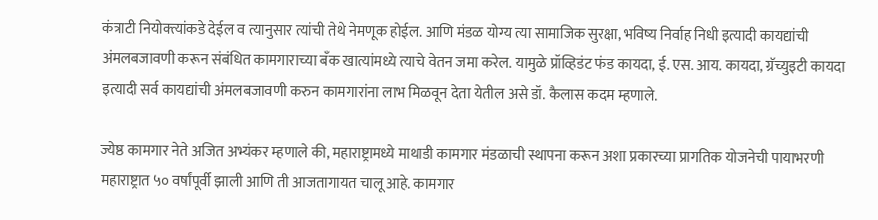कंत्राटी नियोक्त्यांकडे देईल व त्यानुसार त्यांची तेथे नेमणूक होईल. आणि मंडळ योग्य त्या सामाजिक सुरक्षा, भविष्य निर्वाह निधी इत्यादी कायद्यांची अंमलबजावणी करून संबंधित कामगाराच्या बँक खात्यांमध्ये त्याचे वेतन जमा करेल. यामुळे प्रॉव्हिडंट फंड कायदा, ई. एस. आय. कायदा, ग्रॅच्युइटी कायदा इत्यादी सर्व कायद्यांची अंमलबजावणी करुन कामगारांना लाभ मिळवून देता येतील असे डॉ. कैलास कदम म्हणाले.

ज्येष्ठ कामगार नेते अजित अभ्यंकर म्हणाले की, महाराष्ट्रामध्ये माथाडी कामगार मंडळाची स्थापना करून अशा प्रकारच्या प्रागतिक योजनेची पायाभरणी महाराष्ट्रात ५० वर्षांपूर्वी झाली आणि ती आजतागायत चालू आहे. कामगार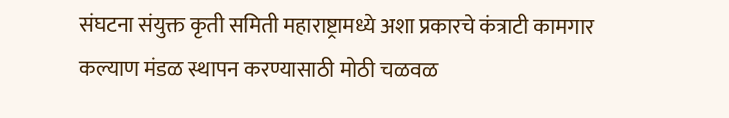संघटना संयुक्त कृती समिती महाराष्ट्रामध्ये अशा प्रकारचे कंत्राटी कामगार कल्याण मंडळ स्थापन करण्यासाठी मोठी चळवळ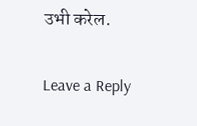उभी करेल.

Leave a Reply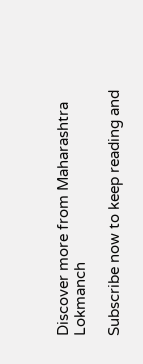Discover more from Maharashtra Lokmanch

Subscribe now to keep reading and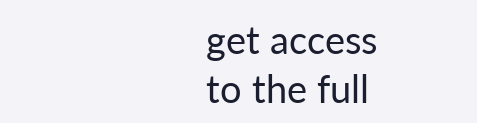get access to the full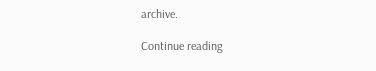archive.

Continue reading